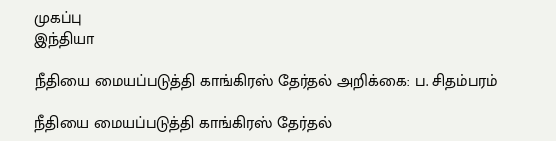முகப்பு
இந்தியா

நீதியை மையப்படுத்தி காங்கிரஸ் தேர்தல் அறிக்கை: ப. சிதம்பரம்

நீதியை மையப்படுத்தி காங்கிரஸ் தேர்தல்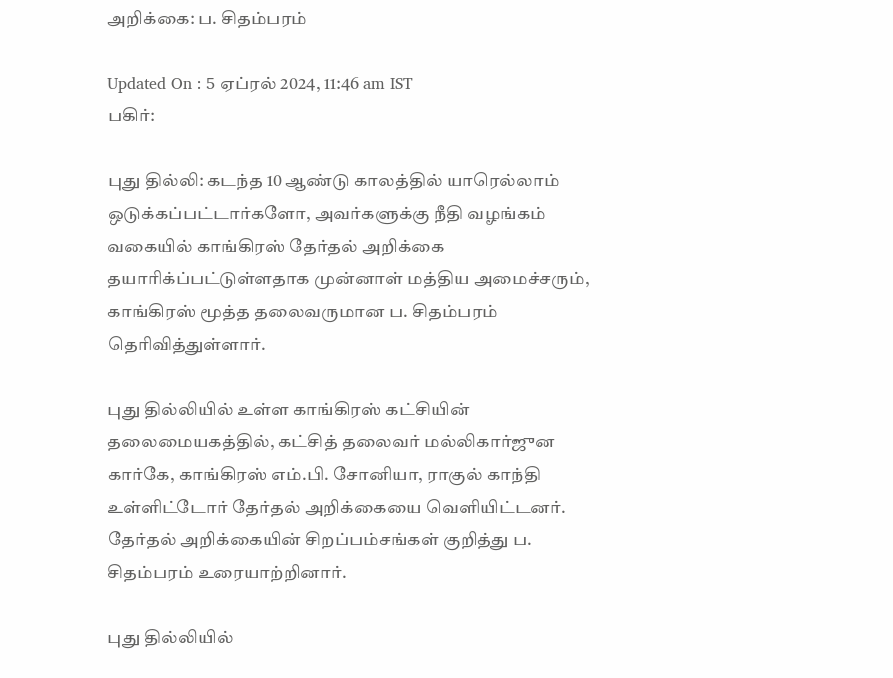அறிக்கை: ப. சிதம்பரம்

Updated On : 5 ஏப்ரல் 2024, 11:46 am IST
பகிர்:

புது தில்லி: கடந்த 10 ஆண்டு காலத்தில் யாரெல்லாம் ஒடுக்கப்பட்டார்களோ, அவர்களுக்கு நீதி வழங்கம் வகையில் காங்கிரஸ் தேர்தல் அறிக்கை தயாரிக்ப்பட்டுள்ளதாக முன்னாள் மத்திய அமைச்சரும், காங்கிரஸ் மூத்த தலைவருமான ப. சிதம்பரம் தெரிவித்துள்ளார்.

புது தில்லியில் உள்ள காங்கிரஸ் கட்சியின் தலைமையகத்தில், கட்சித் தலைவர் மல்லிகார்ஜுன கார்கே, காங்கிரஸ் எம்.பி. சோனியா, ராகுல் காந்தி உள்ளிட்டோர் தேர்தல் அறிக்கையை வெளியிட்டனர். தேர்தல் அறிக்கையின் சிறப்பம்சங்கள் குறித்து ப. சிதம்பரம் உரையாற்றினார்.

புது தில்லியில்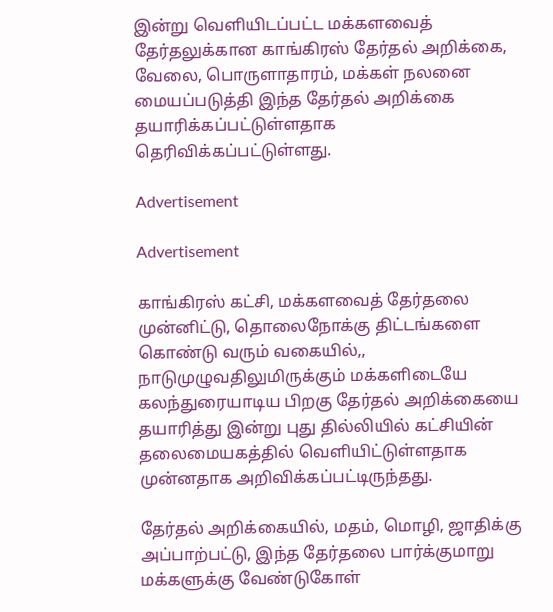இன்று வெளியிடப்பட்ட மக்களவைத் தேர்தலுக்கான காங்கிரஸ் தேர்தல் அறிக்கை, வேலை, பொருளாதாரம், மக்கள் நலனை மையப்படுத்தி இந்த தேர்தல் அறிக்கை தயாரிக்கப்பட்டுள்ளதாக தெரிவிக்கப்பட்டுள்ளது.

Advertisement

Advertisement

காங்கிரஸ் கட்சி, மக்களவைத் தேர்தலை முன்னிட்டு, தொலைநோக்கு திட்டங்களை கொண்டு வரும் வகையில்,, நாடுமுழுவதிலுமிருக்கும் மக்களிடையே கலந்துரையாடிய பிறகு தேர்தல் அறிக்கையை தயாரித்து இன்று புது தில்லியில் கட்சியின் தலைமையகத்தில் வெளியிட்டுள்ளதாக முன்னதாக அறிவிக்கப்பட்டிருந்தது.

தேர்தல் அறிக்கையில், மதம், மொழி, ஜாதிக்கு அப்பாற்பட்டு, இந்த தேர்தலை பார்க்குமாறு மக்களுக்கு வேண்டுகோள்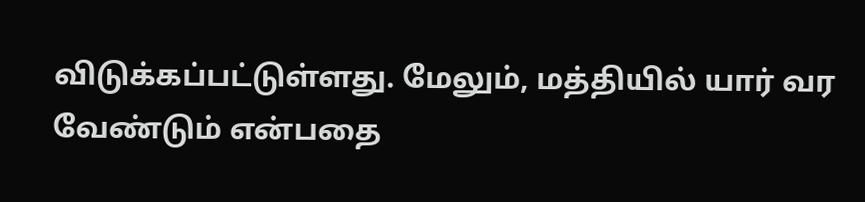விடுக்கப்பட்டுள்ளது. மேலும், மத்தியில் யார் வர வேண்டும் என்பதை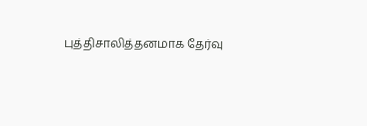புத்திசாலித்தனமாக தேர்வு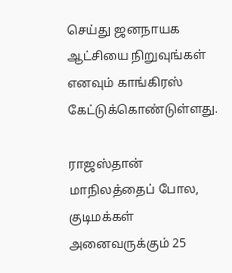செய்து ஜனநாயக ஆட்சியை நிறுவுங்கள் எனவும் காங்கிரஸ் கேட்டுக்கொண்டுள்ளது.

ராஜஸ்தான் மாநிலத்தைப் போல, குடிமக்கள் அனைவருக்கும் 25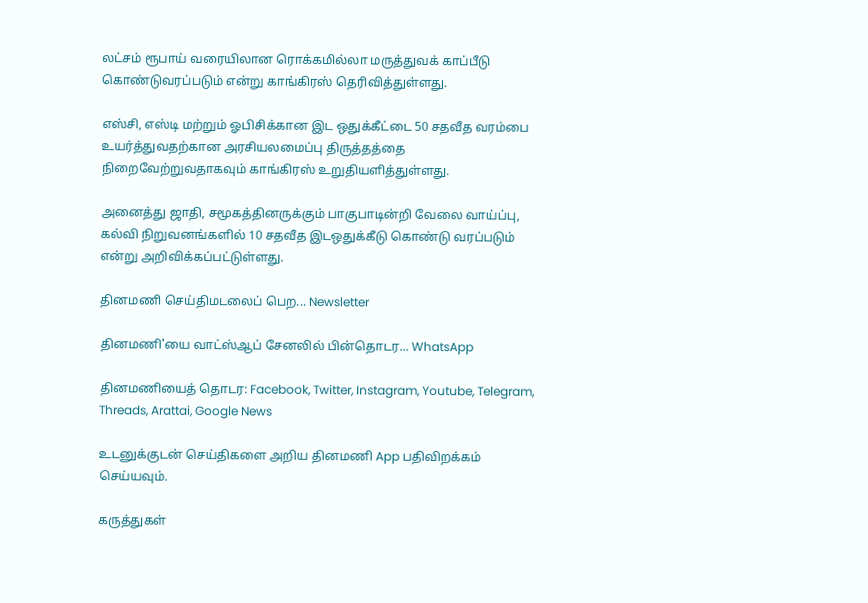லட்சம் ரூபாய் வரையிலான ரொக்கமில்லா மருத்துவக் காப்பீடு கொண்டுவரப்படும் என்று காங்கிரஸ் தெரிவித்துள்ளது.

எஸ்சி, எஸ்டி மற்றும் ஓபிசிக்கான இட ஒதுக்கீட்டை 50 சதவீத வரம்பை உயர்த்துவதற்கான அரசியலமைப்பு திருத்தத்தை நிறைவேற்றுவதாகவும் காங்கிரஸ் உறுதியளித்துள்ளது.

அனைத்து ஜாதி, சமூகத்தினருக்கும் பாகுபாடின்றி வேலை வாய்ப்பு, கல்வி நிறுவனங்களில் 10 சதவீத இடஒதுக்கீடு கொண்டு வரப்படும் என்று அறிவிக்கப்பட்டுள்ளது.

தினமணி செய்திமடலைப் பெற... Newsletter

தினமணி'யை வாட்ஸ்ஆப் சேனலில் பின்தொடர... WhatsApp

தினமணியைத் தொடர: Facebook, Twitter, Instagram, Youtube, Telegram, Threads, Arattai, Google News

உடனுக்குடன் செய்திகளை அறிய தினமணி App பதிவிறக்கம் செய்யவும்.

கருத்துகள்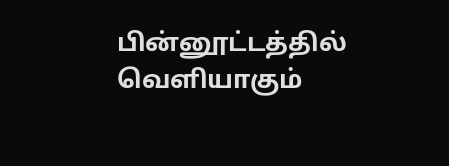பின்னூட்டத்தில் வெளியாகும்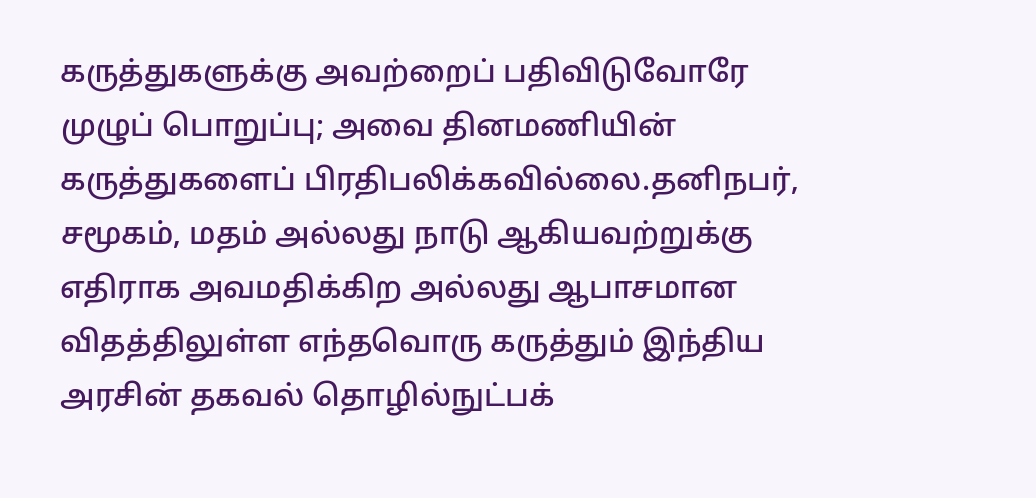கருத்துகளுக்கு அவற்றைப் பதிவிடுவோரே முழுப் பொறுப்பு; அவை தினமணியின் கருத்துகளைப் பிரதிபலிக்கவில்லை.தனிநபர், சமூகம், மதம் அல்லது நாடு ஆகியவற்றுக்கு எதிராக அவமதிக்கிற அல்லது ஆபாசமான விதத்திலுள்ள எந்தவொரு கருத்தும் இந்திய அரசின் தகவல் தொழில்நுட்பக்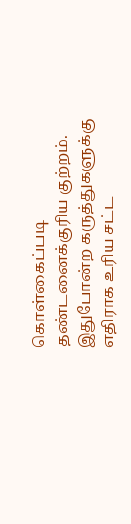கொள்கைப்படி தண்டனைக்குரிய குற்றம். இதுபோன்ற கருத்துகளுக்கு எதிராக உரிய சட்ட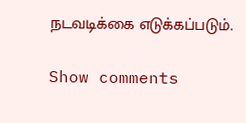நடவடிக்கை எடுக்கப்படும்.

Show comments